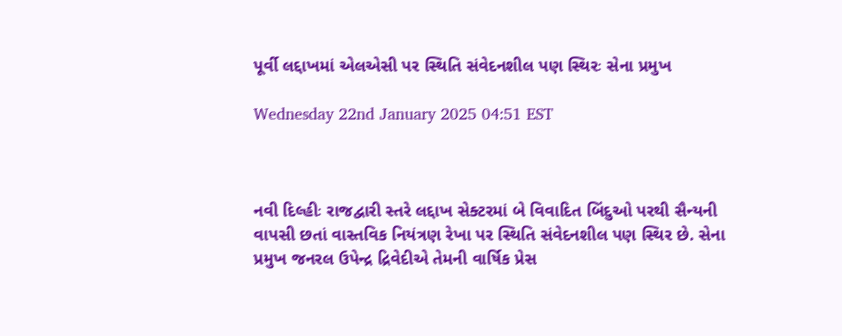પૂર્વી લદ્દાખમાં એલએસી પર સ્થિતિ સંવેદનશીલ પણ સ્થિરઃ સેના પ્રમુખ

Wednesday 22nd January 2025 04:51 EST



નવી દિલ્હીઃ રાજદ્વારી સ્તરે લદ્દાખ સેક્ટરમાં બે વિવાદિત બિંદુઓ પરથી સૈન્યની વાપસી છતાં વાસ્તવિક નિયંત્રણ રેખા પર સ્થિતિ સંવેદનશીલ પણ સ્થિર છે. સેના પ્રમુખ જનરલ ઉપેન્દ્ર દ્રિવેદીએ તેમની વાર્ષિક પ્રેસ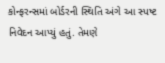કોન્ફરન્સમાં બોર્ડરની સ્થિતિ અંગે આ સ્પષ્ટ નિવેદન આપ્યું હતું. તેમણે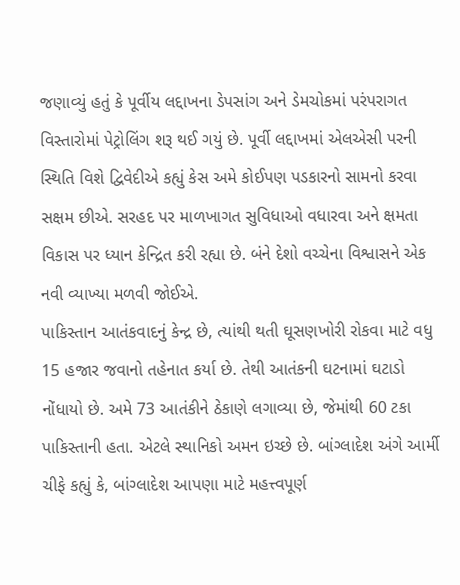જણાવ્યું હતું કે પૂર્વીય લદ્દાખના ડેપસાંગ અને ડેમચોકમાં પરંપરાગત વિસ્તારોમાં પેટ્રોલિંગ શરૂ થઈ ગયું છે. પૂર્વી લદ્દાખમાં એલએસી પરની સ્થિતિ વિશે દ્વિવેદીએ કહ્યું કેસ અમે કોઈપણ પડકારનો સામનો કરવા સક્ષમ છીએ. સરહદ પર માળખાગત સુવિધાઓ વધારવા અને ક્ષમતા વિકાસ પર ધ્યાન કેન્દ્રિત કરી રહ્યા છે. બંને દેશો વચ્ચેના વિશ્વાસને એક નવી વ્યાખ્યા મળવી જોઈએ.
પાકિસ્તાન આતંકવાદનું કેન્દ્ર છે, ત્યાંથી થતી ઘૂસણખોરી રોકવા માટે વધુ 15 હજાર જવાનો તહેનાત કર્યા છે. તેથી આતંકની ઘટનામાં ઘટાડો નોંધાયો છે. અમે 73 આતંકીને ઠેકાણે લગાવ્યા છે, જેમાંથી 60 ટકા પાકિસ્તાની હતા. એટલે સ્થાનિકો અમન ઇચ્છે છે. બાંગ્લાદેશ અંગે આર્મી ચીફે કહ્યું કે, બાંગ્લાદેશ આપણા માટે મહત્ત્વપૂર્ણ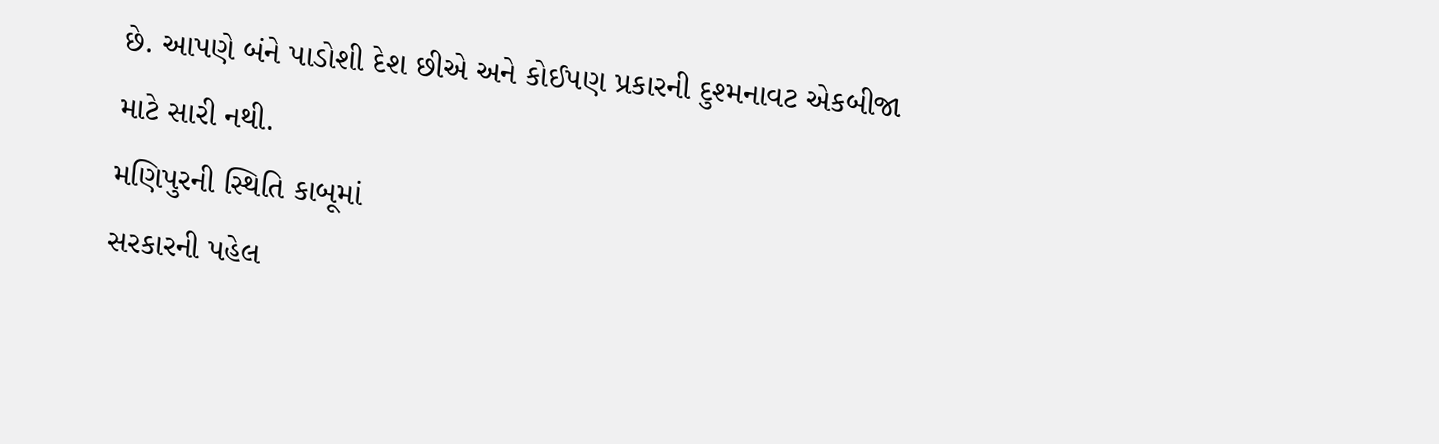છે. આપણે બંને પાડોશી દેશ છીએ અને કોઈપણ પ્રકારની દુશ્મનાવટ એકબીજા માટે સારી નથી.
મણિપુરની સ્થિતિ કાબૂમાં
સરકારની પહેલ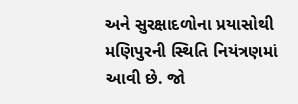અને સુરક્ષાદળોના પ્રયાસોથી મણિપુરની સ્થિતિ નિયંત્રણમાં આવી છે. જો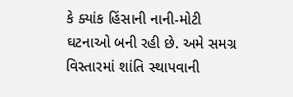કે ક્યાંક હિંસાની નાની-મોટી ઘટનાઓ બની રહી છે. અમે સમગ્ર વિસ્તારમાં શાંતિ સ્થાપવાની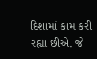દિશામાં કામ કરી રહ્યા છીએ. જે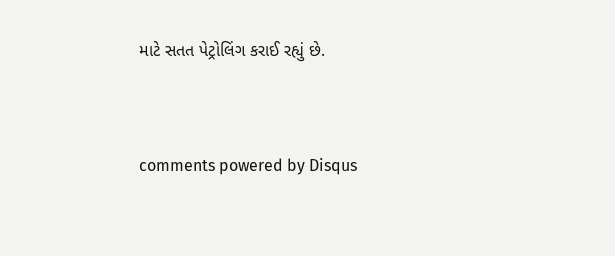માટે સતત પેટ્રોલિંગ કરાઈ રહ્યું છે.


comments powered by Disqus